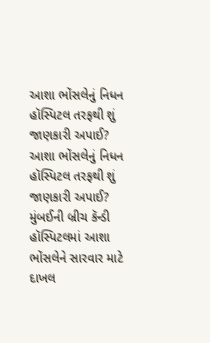આશા ભોંસલેનું નિધન હૉસ્પિટલ તરફથી શું જાણકારી અપાઈ?
આશા ભોંસલેનું નિધન હૉસ્પિટલ તરફથી શું જાણકારી અપાઈ?
મુંબઈની બ્રીચ કૅન્ડી હૉસ્પિટલમાં આશા ભોંસલેને સારવાર માટે દાખલ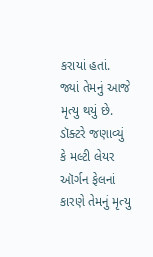કરાયાં હતાં.
જ્યાં તેમનું આજે મૃત્યુ થયું છે. ડૉક્ટરે જણાવ્યું કે મલ્ટી લેયર ઑર્ગન ફેલનાં કારણે તેમનું મૃત્યુ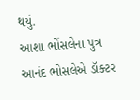થયું.
આશા ભોંસલેના પુત્ર આનંદ ભોસલેએ ડૉક્ટર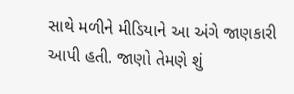સાથે મળીને મીડિયાને આ અંગે જાણકારી આપી હતી. જાણો તેમણે શું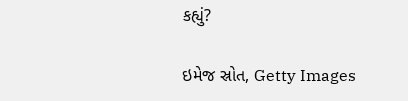કહ્યું?

ઇમેજ સ્રોત, Getty Images